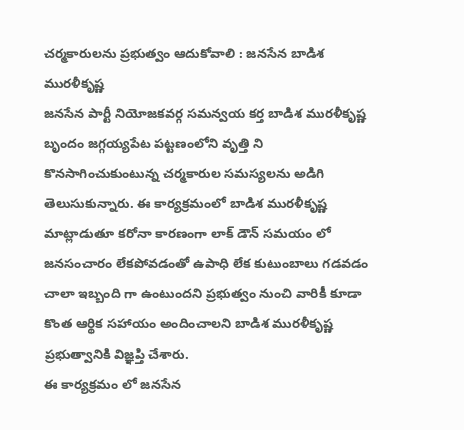చర్మకారులను ప్రభుత్వం ఆదుకోవాలి : జనసేన బాడిశ మురళీకృష్ణ
జనసేన పార్టీ నియోజకవర్గ సమన్వయ కర్త బాడిశ మురళీకృష్ణ బృందం జగ్గయ్యపేట పట్టణంలోని వృత్తి ని కొనసాగించుకుంటున్న చర్మకారుల సమస్యలను అడిగి తెలుసుకున్నారు. ఈ కార్యక్రమంలో బాడిశ మురళీకృష్ణ మాట్లాడుతూ కరోనా కారణంగా లాక్ డౌన్ సమయం లో జనసంచారం లేకపోవడంతో ఉపాధి లేక కుటుంబాలు గడవడం చాలా ఇబ్బంది గా ఉంటుందని ప్రభుత్వం నుంచి వారికీ కూడా కొంత ఆర్థిక సహాయం అందించాలని బాడిశ మురళీకృష్ణ ప్రభుత్వానికి విజ్ఞప్తి చేశారు.
ఈ కార్యక్రమం లో జనసేన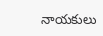నాయకులు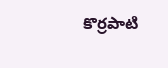కొర్రపాటి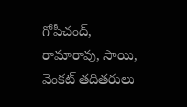గోపీచంద్, రామారావు, సాయి, వెంకట్ తదితరులు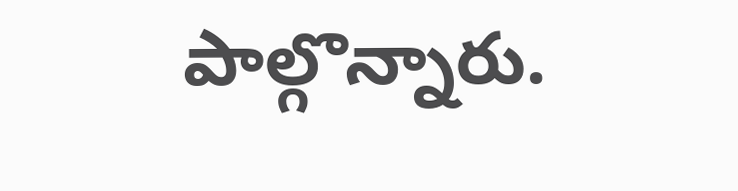పాల్గొన్నారు.